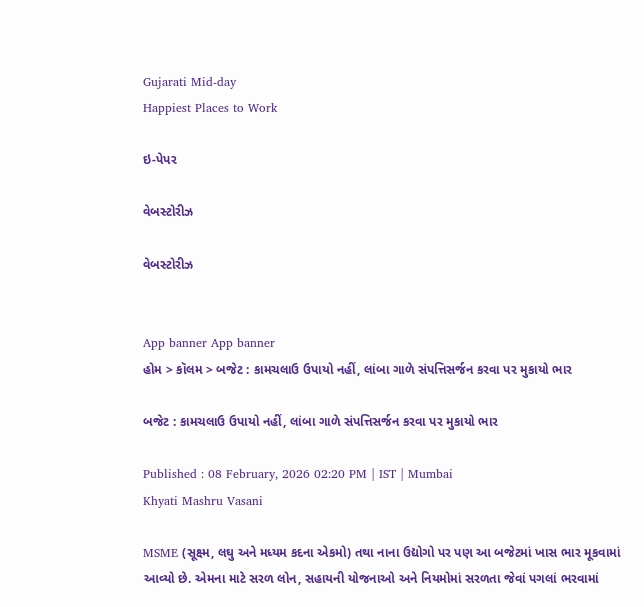Gujarati Mid-day
Happiest Places to Work

ઇ-પેપર

વેબસ્ટોરીઝ

વેબસ્ટોરીઝ


App banner App banner
હોમ > કૉલમ > બજેટ : કામચલાઉ ઉપાયો નહીં, લાંબા ગાળે સંપત્તિસર્જન કરવા પર મુકાયો ભાર

બજેટ : કામચલાઉ ઉપાયો નહીં, લાંબા ગાળે સંપત્તિસર્જન કરવા પર મુકાયો ભાર

Published : 08 February, 2026 02:20 PM | IST | Mumbai
Khyati Mashru Vasani

MSME (સૂક્ષ્મ, લઘુ અને મધ્યમ કદના એકમો) તથા નાના ઉદ્યોગો પર પણ આ બજેટમાં ખાસ ભાર મૂકવામાં આવ્યો છે. એમના માટે સરળ લોન, સહાયની યોજનાઓ અને નિયમોમાં સરળતા જેવાં પગલાં ભરવામાં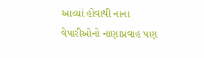આવ્યાં હોવાથી નાના વેપારીઓનો નાણાપ્રવાહ પણ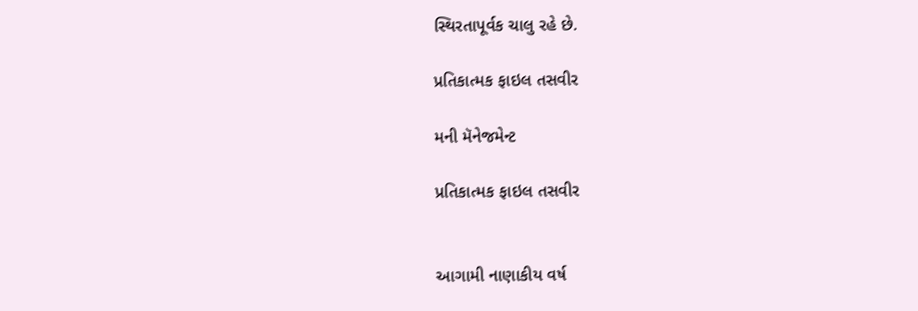સ્થિરતાપૂર્વક ચાલુ રહે છે.

પ્રતિકાત્મક ફાઇલ તસવીર

મની મૅનેજમેન્ટ

પ્રતિકાત્મક ફાઇલ તસવીર


આગામી નાણાકીય વર્ષ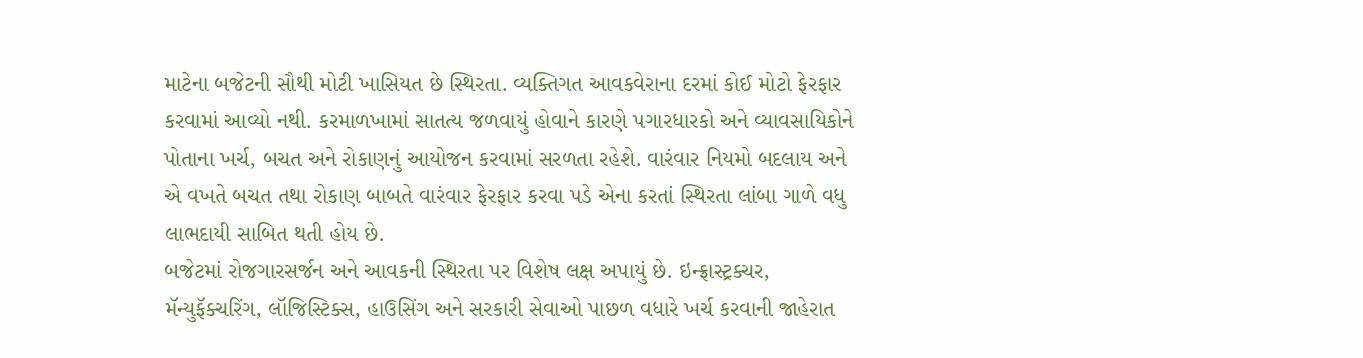માટેના બજેટની સૌથી મોટી ખાસિયત છે સ્થિરતા. વ્યક્તિગત આવકવેરાના દરમાં કોઈ મોટો ફેરફાર કરવામાં આવ્યો નથી. કરમાળખામાં સાતત્ય જળવાયું હોવાને કારણે પગારધારકો અને વ્યાવસાયિકોને પોતાના ખર્ચ, બચત અને રોકાણનું આયોજન કરવામાં સરળતા રહેશે. વારંવાર નિયમો બદલાય અને એ વખતે બચત તથા રોકાણ બાબતે વારંવાર ફેરફાર કરવા પડે એના કરતાં સ્થિરતા લાંબા ગાળે વધુ લાભદાયી સાબિત થતી હોય છે.
બજેટમાં રોજગારસર્જન અને આવકની સ્થિરતા પર વિશેષ લક્ષ અપાયું છે. ઇન્ફ્રાસ્ટ્રક્ચર, મૅન્યુફૅક્ચરિંગ, લૉજિસ્ટિક્સ, હાઉસિંગ અને સરકારી સેવાઓ પાછળ વધારે ખર્ચ કરવાની જાહેરાત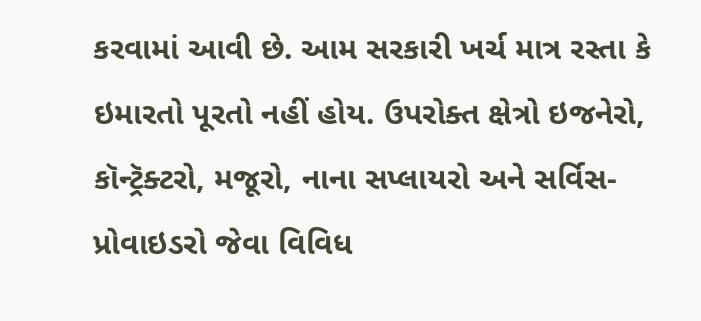કરવામાં આવી છે. આમ સરકારી ખર્ચ માત્ર રસ્તા કે ઇમારતો પૂરતો નહીં હોય. ઉપરોક્ત ક્ષેત્રો ઇજનેરો, કૉન્ટ્રૅક્ટરો, મજૂરો, નાના સપ્લાયરો અને સર્વિસ-પ્રોવાઇડરો જેવા વિવિધ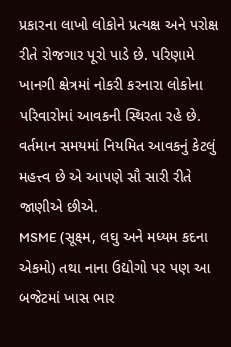પ્રકારના લાખો લોકોને પ્રત્યક્ષ અને પરોક્ષ રીતે રોજગાર પૂરો પાડે છે. પરિણામે ખાનગી ક્ષેત્રમાં નોકરી કરનારા લોકોના પરિવારોમાં આવકની સ્થિરતા રહે છે. વર્તમાન સમયમાં નિયમિત આવકનું કેટલું મહત્ત્વ છે એ આપણે સૌ સારી રીતે જાણીએ છીએ.
MSME (સૂક્ષ્મ, લઘુ અને મધ્યમ કદના એકમો) તથા નાના ઉદ્યોગો પર પણ આ બજેટમાં ખાસ ભાર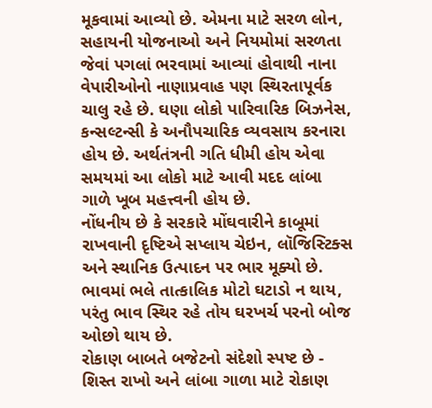મૂકવામાં આવ્યો છે. એમના માટે સરળ લોન, સહાયની યોજનાઓ અને નિયમોમાં સરળતા જેવાં પગલાં ભરવામાં આવ્યાં હોવાથી નાના વેપારીઓનો નાણાપ્રવાહ પણ સ્થિરતાપૂર્વક ચાલુ રહે છે. ઘણા લોકો પારિવારિક બિઝનેસ, કન્સલ્ટન્સી કે અનૌપચારિક વ્યવસાય કરનારા હોય છે. અર્થતંત્રની ગતિ ધીમી હોય એવા સમયમાં આ લોકો માટે આવી મદદ લાંબા ગાળે ખૂબ મહત્ત્વની હોય છે.
નોંધનીય છે કે સરકારે મોંઘવારીને કાબૂમાં રાખવાની દૃષ્ટિએ સપ્લાય ચેઇન, લૉજિસ્ટિક્સ અને સ્થાનિક ઉત્પાદન પર ભાર મૂક્યો છે. ભાવમાં ભલે તાત્કાલિક મોટો ઘટાડો ન થાય, પરંતુ ભાવ સ્થિર રહે તોય ઘરખર્ચ પરનો બોજ ઓછો થાય છે.
રોકાણ બાબતે બજેટનો સંદેશો સ્પષ્ટ છે - શિસ્ત રાખો અને લાંબા ગાળા માટે રોકાણ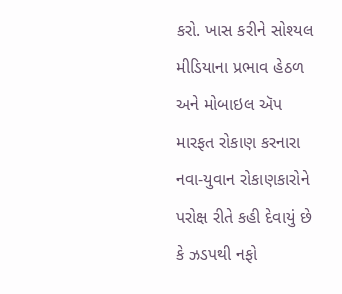કરો. ખાસ કરીને સોશ્યલ મીડિયાના પ્રભાવ હેઠળ અને મોબાઇલ ઍપ મારફત રોકાણ કરનારા નવા-યુવાન રોકાણકારોને પરોક્ષ રીતે કહી દેવાયું છે કે ઝડપથી નફો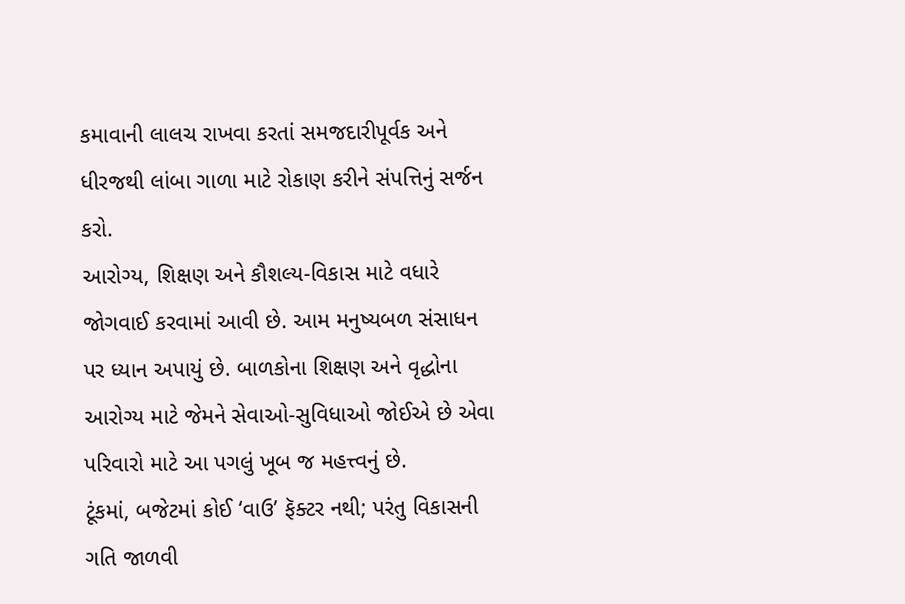કમાવાની લાલચ રાખવા કરતાં સમજદારીપૂર્વક અને ધીરજથી લાંબા ગાળા માટે રોકાણ કરીને સંપત્તિનું સર્જન કરો.
આરોગ્ય, શિક્ષણ અને કૌશલ્ય-વિકાસ માટે વધારે જોગવાઈ કરવામાં આવી છે. આમ મનુષ્યબળ સંસાધન પર ધ્યાન અપાયું છે. બાળકોના શિક્ષણ અને વૃદ્ધોના આરોગ્ય માટે જેમને સેવાઓ-સુવિધાઓ જોઈએ છે એવા પરિવારો માટે આ પગલું ખૂબ જ મહત્ત્વનું છે.
ટૂંકમાં, બજેટમાં કોઈ ‘વાઉ’ ફૅક્ટર નથી; પરંતુ વિકાસની ગતિ જાળવી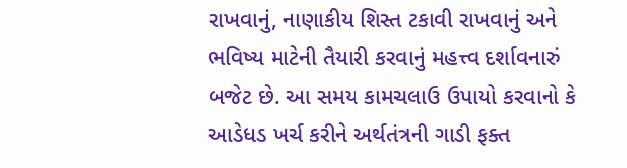રાખવાનું, નાણાકીય શિસ્ત ટકાવી રાખવાનું અને ભવિષ્ય માટેની તૈયારી કરવાનું મહત્ત્વ દર્શાવનારું બજેટ છે. આ સમય કામચલાઉ ઉપાયો કરવાનો કે આડેધડ ખર્ચ કરીને અર્થતંત્રની ગાડી ફક્ત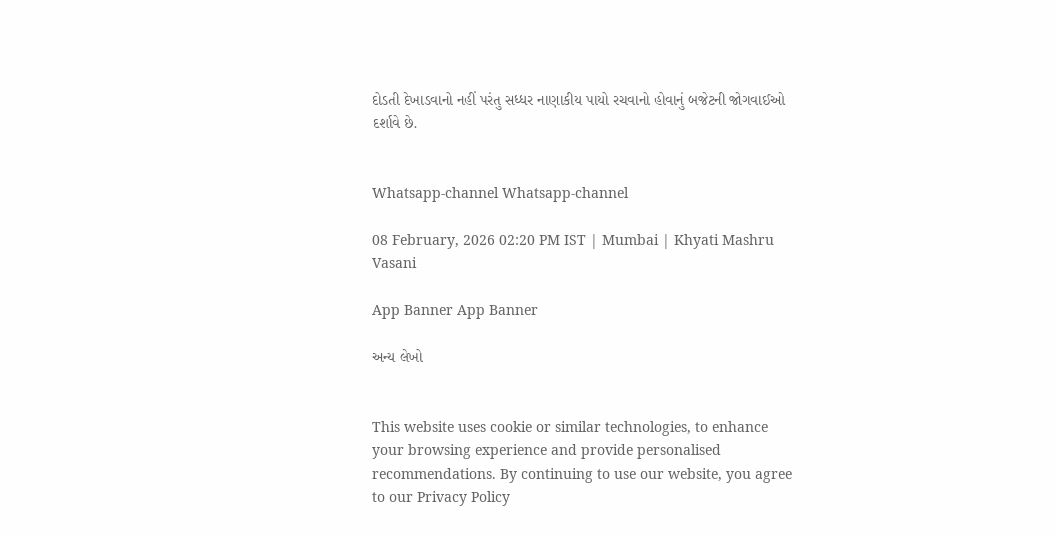દોડતી દેખાડવાનો નહીં પરંતુ સધ્ધર નાણાકીય પાયો રચવાનો હોવાનું બજેટની જોગવાઈઓ દર્શાવે છે.


Whatsapp-channel Whatsapp-channel

08 February, 2026 02:20 PM IST | Mumbai | Khyati Mashru Vasani

App Banner App Banner

અન્ય લેખો


This website uses cookie or similar technologies, to enhance your browsing experience and provide personalised recommendations. By continuing to use our website, you agree to our Privacy Policy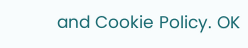and Cookie Policy. OK